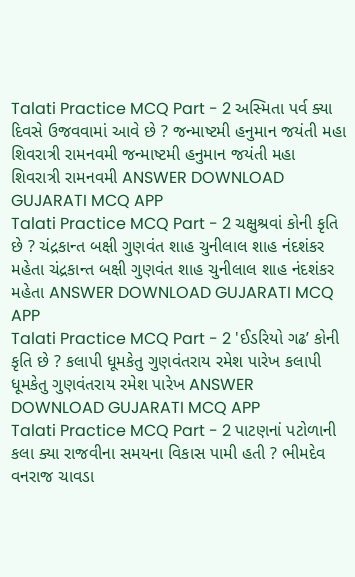Talati Practice MCQ Part - 2 અસ્મિતા પર્વ ક્યા દિવસે ઉજવવામાં આવે છે ? જન્માષ્ટમી હનુમાન જયંતી મહા શિવરાત્રી રામનવમી જન્માષ્ટમી હનુમાન જયંતી મહા શિવરાત્રી રામનવમી ANSWER DOWNLOAD GUJARATI MCQ APP
Talati Practice MCQ Part - 2 ચક્ષુશ્રવાં કોની કૃતિ છે ? ચંદ્રકાન્ત બક્ષી ગુણવંત શાહ ચુનીલાલ શાહ નંદશંકર મહેતા ચંદ્રકાન્ત બક્ષી ગુણવંત શાહ ચુનીલાલ શાહ નંદશંકર મહેતા ANSWER DOWNLOAD GUJARATI MCQ APP
Talati Practice MCQ Part - 2 'ઈડરિયો ગઢ’ કોની કૃતિ છે ? કલાપી ધૂમકેતુ ગુણવંતરાય રમેશ પારેખ કલાપી ધૂમકેતુ ગુણવંતરાય રમેશ પારેખ ANSWER DOWNLOAD GUJARATI MCQ APP
Talati Practice MCQ Part - 2 પાટણનાં પટોળાની કલા ક્યા રાજવીના સમયના વિકાસ પામી હતી ? ભીમદેવ વનરાજ ચાવડા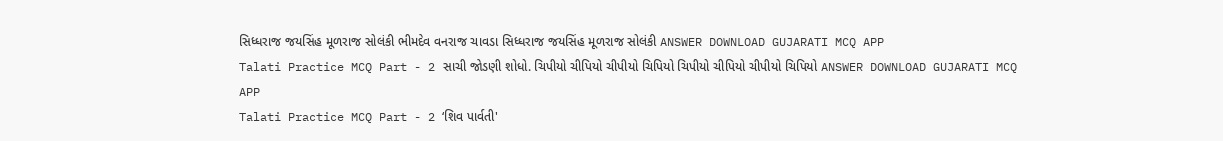સિધ્ધરાજ જયસિંહ મૂળરાજ સોલંકી ભીમદેવ વનરાજ ચાવડા સિધ્ધરાજ જયસિંહ મૂળરાજ સોલંકી ANSWER DOWNLOAD GUJARATI MCQ APP
Talati Practice MCQ Part - 2 સાચી જોડણી શોધો. ચિપીયો ચીપિયો ચીપીયો ચિપિયો ચિપીયો ચીપિયો ચીપીયો ચિપિયો ANSWER DOWNLOAD GUJARATI MCQ APP
Talati Practice MCQ Part - 2 ‘શિવ પાર્વતી'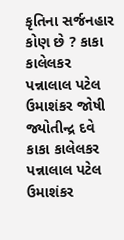કૃતિના સર્જનહાર કોણ છે ? કાકા કાલેલકર પન્નાલાલ પટેલ ઉમાશંકર જોષી જ્યોતીન્દ્ર દવે કાકા કાલેલકર પન્નાલાલ પટેલ ઉમાશંકર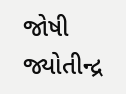જોષી જ્યોતીન્દ્ર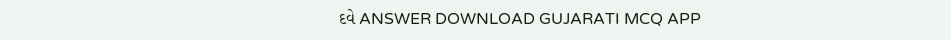દવે ANSWER DOWNLOAD GUJARATI MCQ APP